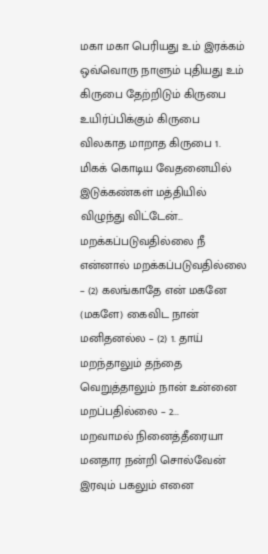மகா மகா பெரியது உம் இரக்கம் ஒவ்வொரு நாளும் புதியது உம் கிருபை தேற்றிடும் கிருபை உயிர்ப்பிக்கும் கிருபை விலகாத மாறாத கிருபை 1. மிகக் கொடிய வேதனையில் இடுக்கண்கள் மத்தியில் விழுந்து விட்டேன்...
மறக்கப்படுவதில்லை நீ என்னால் மறக்கப்படுவதில்லை – (2) கலங்காதே என் மகனே (மகளே) கைவிட நான் மனிதனல்ல – (2) 1. தாய் மறந்தாலும் தந்தை வெறுத்தாலும் நான் உன்னை மறப்பதில்லை – 2...
மறவாமல் நினைத்தீரையா மனதார நன்றி சொல்வேன் இரவும் பகலும் எனை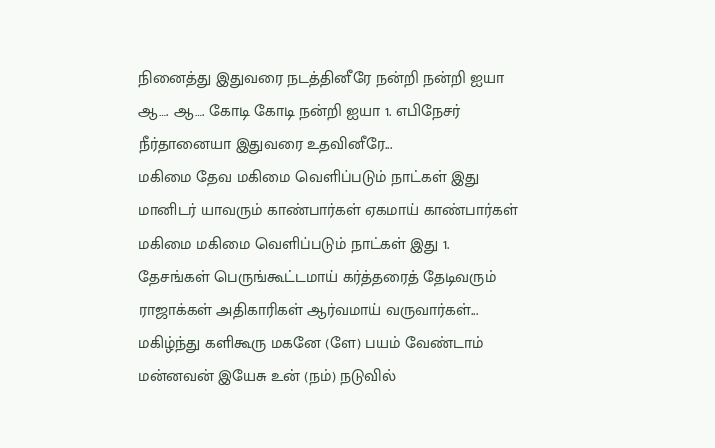நினைத்து இதுவரை நடத்தினீரே நன்றி நன்றி ஐயா ஆ…. ஆ…. கோடி கோடி நன்றி ஐயா 1. எபிநேசர் நீர்தானையா இதுவரை உதவினீரே...
மகிமை தேவ மகிமை வெளிப்படும் நாட்கள் இது மானிடர் யாவரும் காண்பார்கள் ஏகமாய் காண்பார்கள் மகிமை மகிமை வெளிப்படும் நாட்கள் இது 1. தேசங்கள் பெருங்கூட்டமாய் கர்த்தரைத் தேடிவரும் ராஜாக்கள் அதிகாரிகள் ஆர்வமாய் வருவார்கள்...
மகிழ்ந்து களிகூரு மகனே (ளே) பயம் வேண்டாம் மன்னவன் இயேசு உன் (நம்) நடுவில்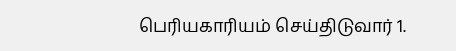பெரியகாரியம் செய்திடுவார் 1.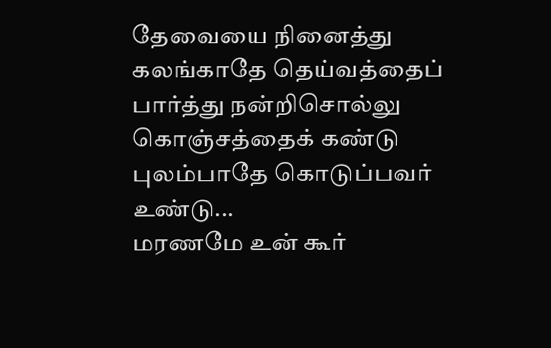தேவையை நினைத்து கலங்காதே தெய்வத்தைப் பார்த்து நன்றிசொல்லு கொஞ்சத்தைக் கண்டு புலம்பாதே கொடுப்பவர் உண்டு...
மரணமே உன் கூர்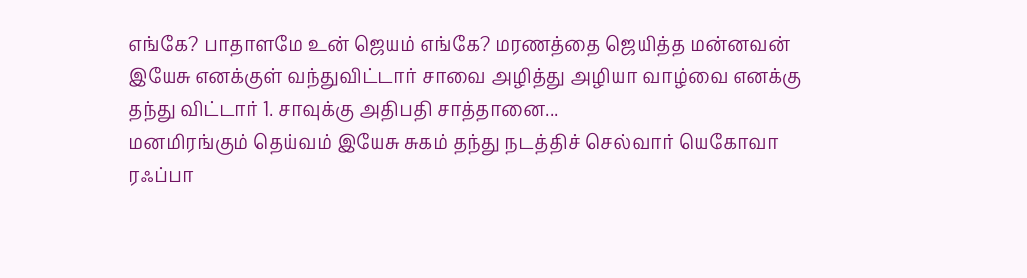எங்கே? பாதாளமே உன் ஜெயம் எங்கே? மரணத்தை ஜெயித்த மன்னவன் இயேசு எனக்குள் வந்துவிட்டார் சாவை அழித்து அழியா வாழ்வை எனக்கு தந்து விட்டார் 1. சாவுக்கு அதிபதி சாத்தானை...
மனமிரங்கும் தெய்வம் இயேசு சுகம் தந்து நடத்திச் செல்வார் யெகோவா ரஃப்பா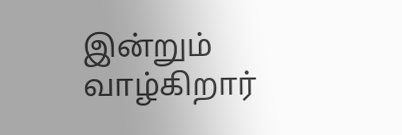இன்றும் வாழ்கிறார்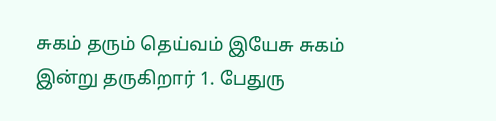சுகம் தரும் தெய்வம் இயேசு சுகம் இன்று தருகிறார் 1. பேதுரு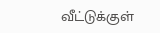வீட்டுக்குள்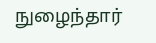நுழைந்தார்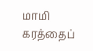மாமி கரத்தைப்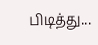பிடித்து...